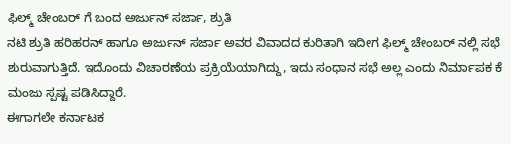ಫಿಲ್ಮ್ ಚೇಂಬರ್ ಗೆ ಬಂದ ಅರ್ಜುನ್ ಸರ್ಜಾ, ಶ್ರುತಿ
ನಟಿ ಶ್ರುತಿ ಹರಿಹರನ್ ಹಾಗೂ ಅರ್ಜುನ್ ಸರ್ಜಾ ಅವರ ವಿವಾದದ ಕುರಿತಾಗಿ ಇದೀಗ ಫಿಲ್ಮ್ ಚೇಂಬರ್ ನಲ್ಲಿ ಸಭೆ ಶುರುವಾಗುತ್ತಿದೆ. ಇದೊಂದು ವಿಚಾರಣೆಯ ಪ್ರಕ್ರಿಯೆಯಾಗಿದ್ದು, ಇದು ಸಂಧಾನ ಸಭೆ ಅಲ್ಲ ಎಂದು ನಿರ್ಮಾಪಕ ಕೆ ಮಂಜು ಸ್ಪಷ್ಟ ಪಡಿಸಿದ್ದಾರೆ.
ಈಗಾಗಲೇ ಕರ್ನಾಟಕ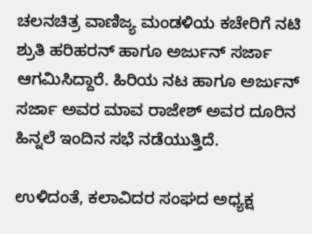ಚಲನಚಿತ್ರ ವಾಣಿಜ್ಯ ಮಂಡಳಿಯ ಕಚೇರಿಗೆ ನಟಿ ಶ್ರುತಿ ಹರಿಹರನ್ ಹಾಗೂ ಅರ್ಜುನ್ ಸರ್ಜಾ ಆಗಮಿಸಿದ್ದಾರೆ. ಹಿರಿಯ ನಟ ಹಾಗೂ ಅರ್ಜುನ್ ಸರ್ಜಾ ಅವರ ಮಾವ ರಾಜೇಶ್ ಅವರ ದೂರಿನ ಹಿನ್ನಲೆ ಇಂದಿನ ಸಭೆ ನಡೆಯುತ್ತಿದೆ.

ಉಳಿದಂತೆ, ಕಲಾವಿದರ ಸಂಘದ ಅಧ್ಯಕ್ಷ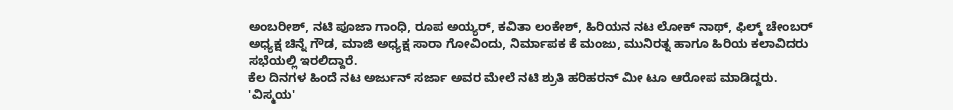ಅಂಬರೀಶ್, ನಟಿ ಪೂಜಾ ಗಾಂಧಿ, ರೂಪ ಅಯ್ಯರ್, ಕವಿತಾ ಲಂಕೇಶ್, ಹಿರಿಯನ ನಟ ಲೋಕ್ ನಾಥ್, ಫಿಲ್ಮ್ ಚೇಂಬರ್ ಅಧ್ಯಕ್ಷ ಚಿನ್ನೆ ಗೌಡ, ಮಾಜಿ ಅಧ್ಯಕ್ಷ ಸಾರಾ ಗೋವಿಂದು, ನಿರ್ಮಾಪಕ ಕೆ ಮಂಜು, ಮುನಿರತ್ನ ಹಾಗೂ ಹಿರಿಯ ಕಲಾವಿದರು ಸಭೆಯಲ್ಲಿ ಇರಲಿದ್ದಾರೆ.
ಕೆಲ ದಿನಗಳ ಹಿಂದೆ ನಟ ಅರ್ಜುನ್ ಸರ್ಜಾ ಅವರ ಮೇಲೆ ನಟಿ ಶ್ರುತಿ ಹರಿಹರನ್ ಮೀ ಟೂ ಆರೋಪ ಮಾಡಿದ್ದರು. 'ವಿಸ್ಮಯ'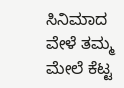ಸಿನಿಮಾದ ವೇಳೆ ತಮ್ಮ ಮೇಲೆ ಕೆಟ್ಟ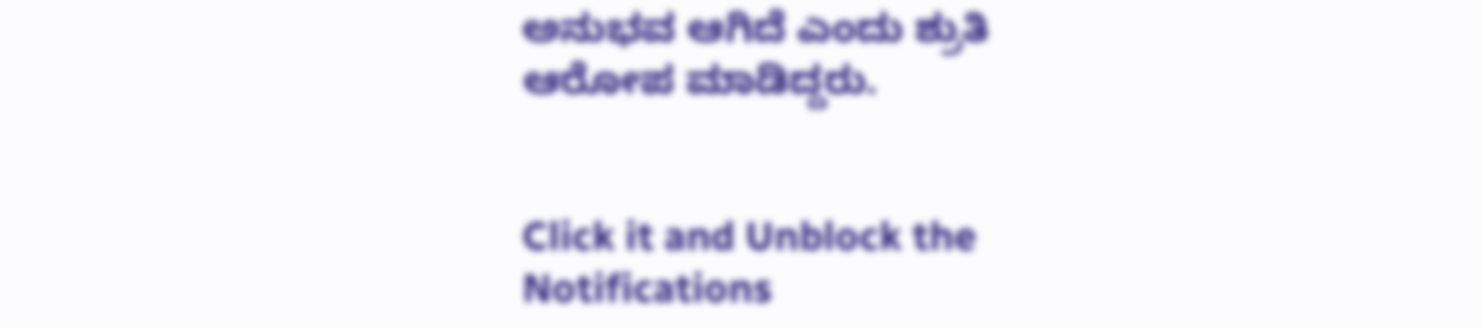ಅನುಭವ ಆಗಿದೆ ಎಂದು ಶ್ರುತಿ ಆರೋಪ ಮಾಡಿದ್ದರು.


Click it and Unblock the Notifications